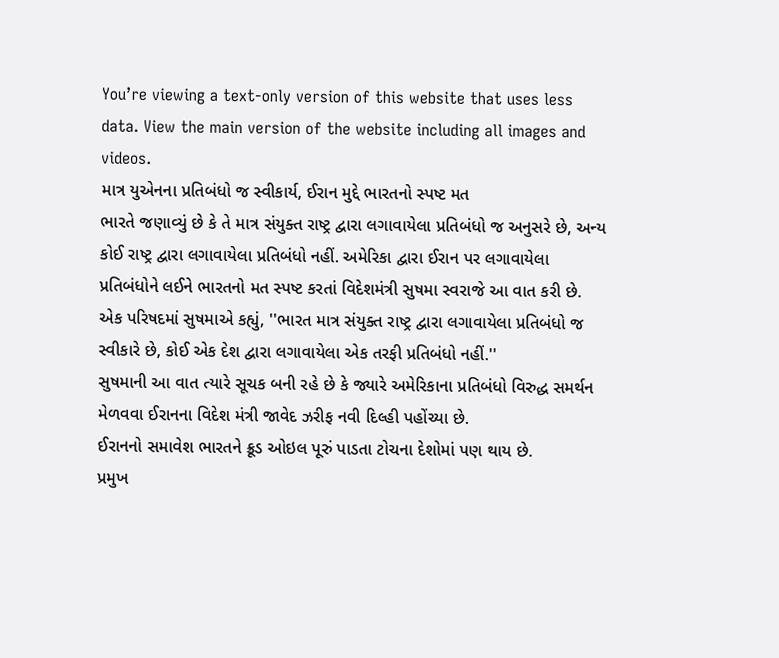You’re viewing a text-only version of this website that uses less data. View the main version of the website including all images and videos.
માત્ર યુએનના પ્રતિબંધો જ સ્વીકાર્ય, ઈરાન મુદ્દે ભારતનો સ્પષ્ટ મત
ભારતે જણાવ્યું છે કે તે માત્ર સંયુક્ત રાષ્ટ્ર દ્વારા લગાવાયેલા પ્રતિબંધો જ અનુસરે છે, અન્ય કોઈ રાષ્ટ્ર દ્વારા લગાવાયેલા પ્રતિબંધો નહીં. અમેરિકા દ્વારા ઈરાન પર લગાવાયેલા પ્રતિબંધોને લઈને ભારતનો મત સ્પષ્ટ કરતાં વિદેશમંત્રી સુષમા સ્વરાજે આ વાત કરી છે.
એક પરિષદમાં સુષમાએ કહ્યું, ''ભારત માત્ર સંયુક્ત રાષ્ટ્ર દ્વારા લગાવાયેલા પ્રતિબંધો જ સ્વીકારે છે, કોઈ એક દેશ દ્વારા લગાવાયેલા એક તરફી પ્રતિબંધો નહીં.''
સુષમાની આ વાત ત્યારે સૂચક બની રહે છે કે જ્યારે અમેરિકાના પ્રતિબંધો વિરુદ્ધ સમર્થન મેળવવા ઈરાનના વિદેશ મંત્રી જાવેદ ઝરીફ નવી દિલ્હી પહોંચ્યા છે.
ઈરાનનો સમાવેશ ભારતને ક્રૂડ ઓઇલ પૂરું પાડતા ટોચના દેશોમાં પણ થાય છે.
પ્રમુખ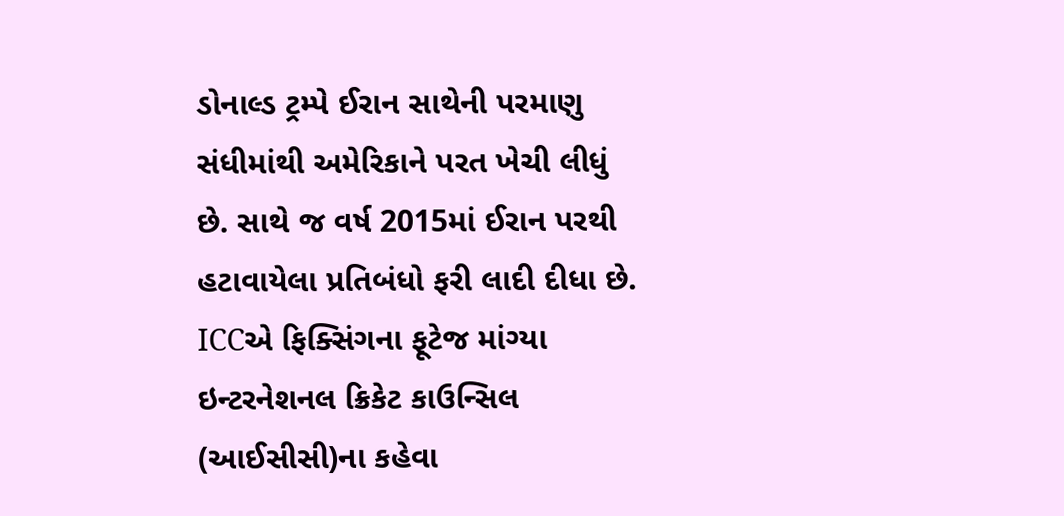ડોનાલ્ડ ટ્રમ્પે ઈરાન સાથેની પરમાણુ સંધીમાંથી અમેરિકાને પરત ખેચી લીધું છે. સાથે જ વર્ષ 2015માં ઈરાન પરથી હટાવાયેલા પ્રતિબંધો ફરી લાદી દીધા છે.
ICCએ ફિક્સિંગના ફૂટેજ માંગ્યા
ઇન્ટરનેશનલ ક્રિકેટ કાઉન્સિલ (આઈસીસી)ના કહેવા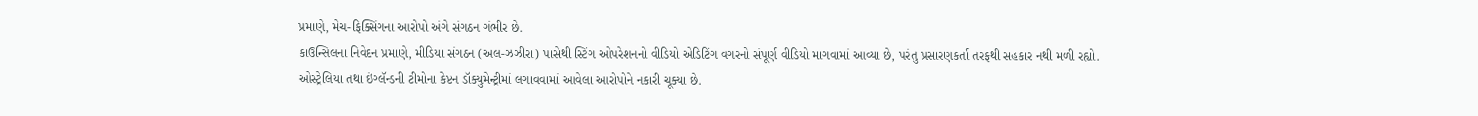પ્રમાણે, મેચ-ફિક્સિંગના આરોપો અંગે સંગઠન ગંભીર છે.
કાઉન્સિલના નિવેદન પ્રમાણે, મીડિયા સંગઠન (અલ-ઝઝીરા) પાસેથી સ્ટિંગ ઓપરેશનનો વીડિયો એડિટિંગ વગરનો સંપૂર્ણ વીડિયો માગવામાં આવ્યા છે, પરંતુ પ્રસારણકર્તા તરફથી સહકાર નથી મળી રહ્યો.
ઓસ્ટ્રેલિયા તથા ઇંગ્લૅન્ડની ટીમોના કેપ્ટન ડૉક્યુમેન્ટ્રીમાં લગાવવામાં આવેલા આરોપોને નકારી ચૂક્યા છે.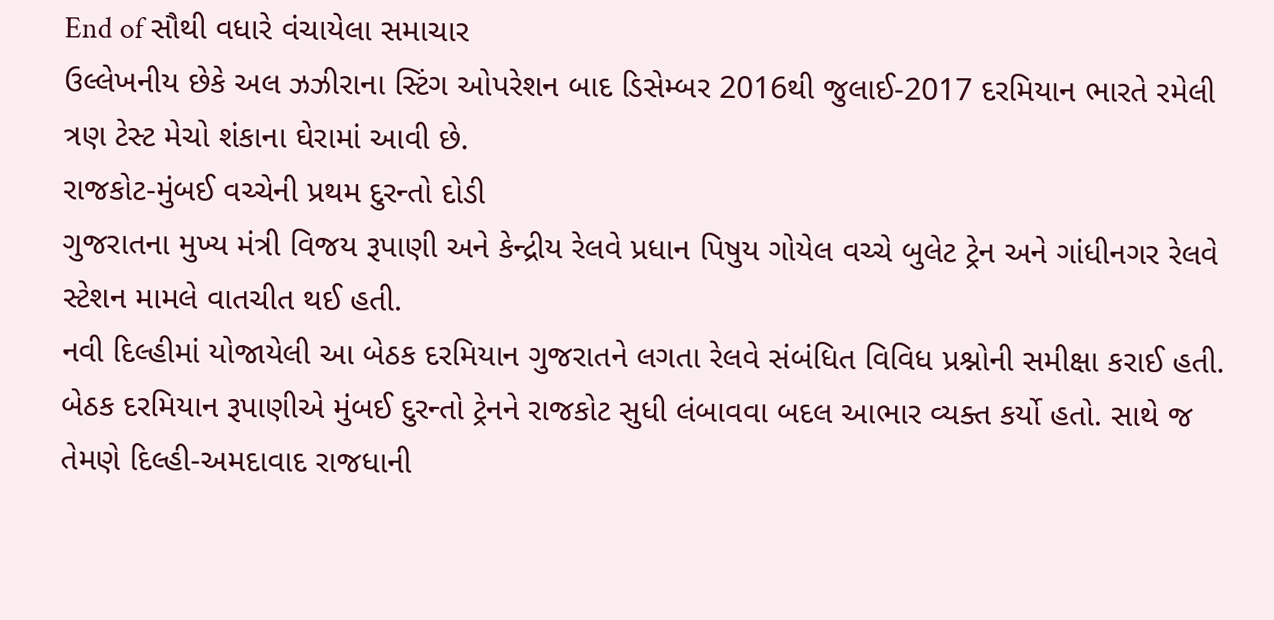End of સૌથી વધારે વંચાયેલા સમાચાર
ઉલ્લેખનીય છેકે અલ ઝઝીરાના સ્ટિંગ ઓપરેશન બાદ ડિસેમ્બર 2016થી જુલાઈ-2017 દરમિયાન ભારતે રમેલી ત્રણ ટેસ્ટ મેચો શંકાના ઘેરામાં આવી છે.
રાજકોટ-મુંબઈ વચ્ચેની પ્રથમ દુરન્તો દોડી
ગુજરાતના મુખ્ય મંત્રી વિજય રૂપાણી અને કેન્દ્રીય રેલવે પ્રધાન પિષુય ગોયેલ વચ્ચે બુલેટ ટ્રેન અને ગાંધીનગર રેલવે સ્ટેશન મામલે વાતચીત થઈ હતી.
નવી દિલ્હીમાં યોજાયેલી આ બેઠક દરમિયાન ગુજરાતને લગતા રેલવે સંબંધિત વિવિધ પ્રશ્નોની સમીક્ષા કરાઈ હતી.
બેઠક દરમિયાન રૂપાણીએ મુંબઈ દુરન્તો ટ્રેનને રાજકોટ સુધી લંબાવવા બદલ આભાર વ્યક્ત કર્યો હતો. સાથે જ તેમણે દિલ્હી-અમદાવાદ રાજધાની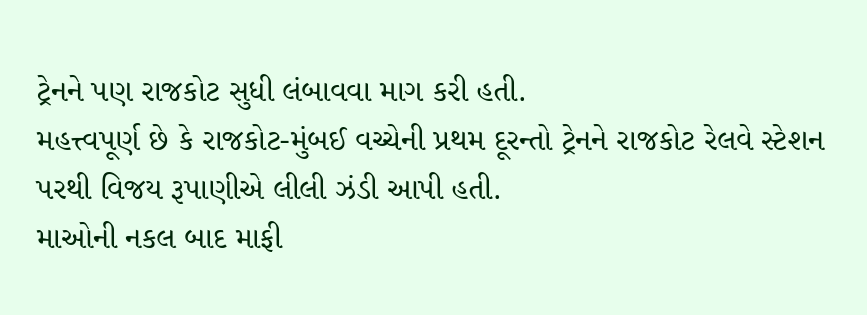ટ્રેનને પણ રાજકોટ સુધી લંબાવવા માગ કરી હતી.
મહત્ત્વપૂર્ણ છે કે રાજકોટ-મુંબઈ વચ્ચેની પ્રથમ દૂરન્તો ટ્રેનને રાજકોટ રેલવે સ્ટેશન પરથી વિજય રૂપાણીએ લીલી ઝંડી આપી હતી.
માઓની નકલ બાદ માફી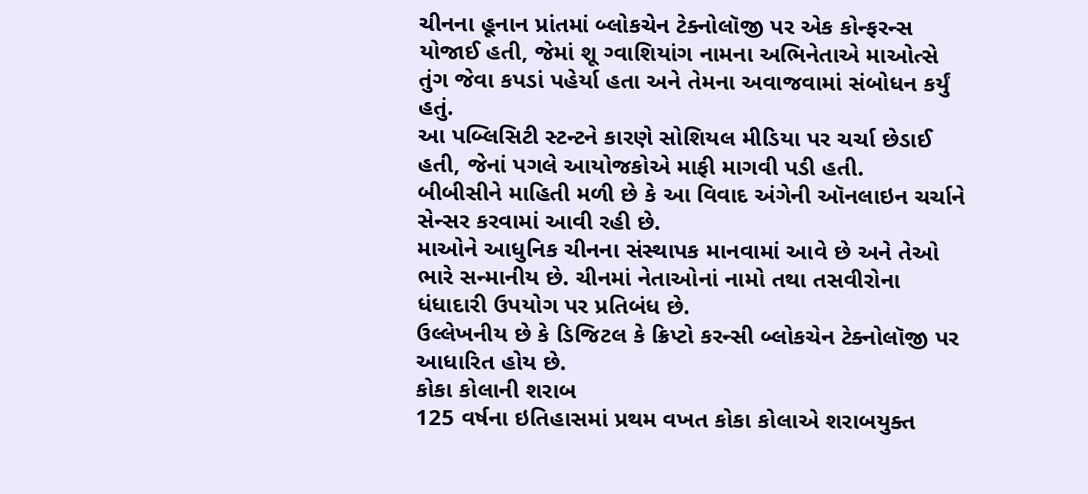ચીનના હૂનાન પ્રાંતમાં બ્લોકચેન ટેક્નોલૉજી પર એક કોન્ફરન્સ યોજાઈ હતી, જેમાં શૂ ગ્વાશિયાંગ નામના અભિનેતાએ માઓત્સે તુંગ જેવા કપડાં પહેર્યા હતા અને તેમના અવાજવામાં સંબોધન કર્યું હતું.
આ પબ્લિસિટી સ્ટન્ટને કારણે સોશિયલ મીડિયા પર ચર્ચા છેડાઈ હતી, જેનાં પગલે આયોજકોએ માફી માગવી પડી હતી.
બીબીસીને માહિતી મળી છે કે આ વિવાદ અંગેની ઑનલાઇન ચર્ચાને સેન્સર કરવામાં આવી રહી છે.
માઓને આધુનિક ચીનના સંસ્થાપક માનવામાં આવે છે અને તેઓ ભારે સન્માનીય છે. ચીનમાં નેતાઓનાં નામો તથા તસવીરોના ધંધાદારી ઉપયોગ પર પ્રતિબંધ છે.
ઉલ્લેખનીય છે કે ડિજિટલ કે ક્રિપ્ટો કરન્સી બ્લોકચેન ટેક્નોલૉજી પર આધારિત હોય છે.
કોકા કોલાની શરાબ
125 વર્ષના ઇતિહાસમાં પ્રથમ વખત કોકા કોલાએ શરાબયુક્ત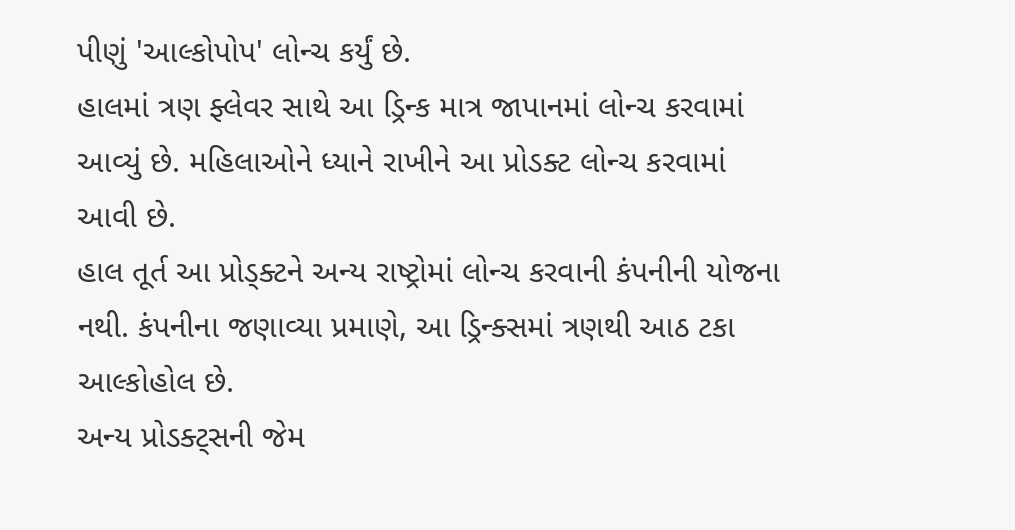પીણું 'આલ્કોપોપ' લોન્ચ કર્યું છે.
હાલમાં ત્રણ ફ્લેવર સાથે આ ડ્રિન્ક માત્ર જાપાનમાં લોન્ચ કરવામાં આવ્યું છે. મહિલાઓને ધ્યાને રાખીને આ પ્રોડક્ટ લોન્ચ કરવામાં આવી છે.
હાલ તૂર્ત આ પ્રોડ્ક્ટને અન્ય રાષ્ટ્રોમાં લોન્ચ કરવાની કંપનીની યોજના નથી. કંપનીના જણાવ્યા પ્રમાણે, આ ડ્રિન્ક્સમાં ત્રણથી આઠ ટકા આલ્કોહોલ છે.
અન્ય પ્રોડક્ટ્સની જેમ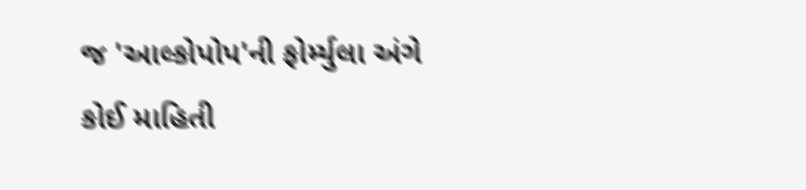જ 'આલ્કોપોપ'ની ફોર્મ્યુલા અંગે કોઈ માહિતી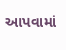આપવામાં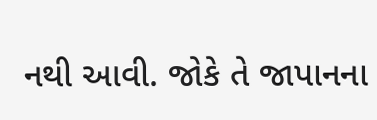નથી આવી. જોકે તે જાપાનના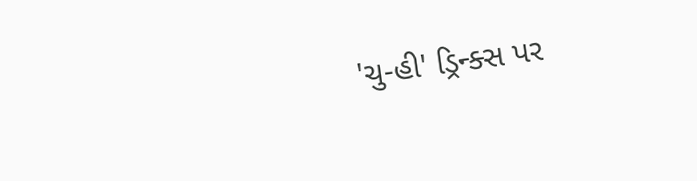'ચુ-હી' ડ્રિન્ક્સ પર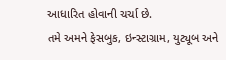આધારિત હોવાની ચર્ચા છે.
તમે અમને ફેસબુક, ઇન્સ્ટાગ્રામ, યુટ્યૂબ અને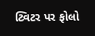ટ્વિટર પર ફોલો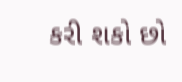કરી શકો છો